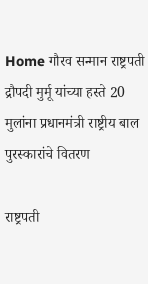Home गौरव सन्मान राष्ट्रपती द्रौपदी मुर्मू यांच्या हस्ते 20 मुलांना प्रधानमंत्री राष्ट्रीय बाल पुरस्कारांचे वितरण

राष्ट्रपती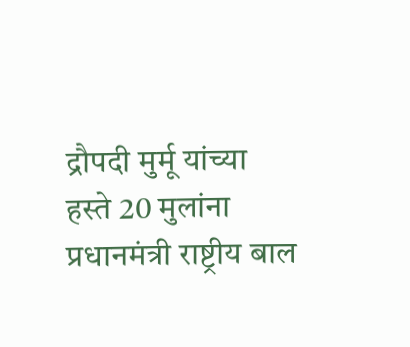द्रौपदी मुर्मू यांच्या हस्ते 20 मुलांना प्रधानमंत्री राष्ट्रीय बाल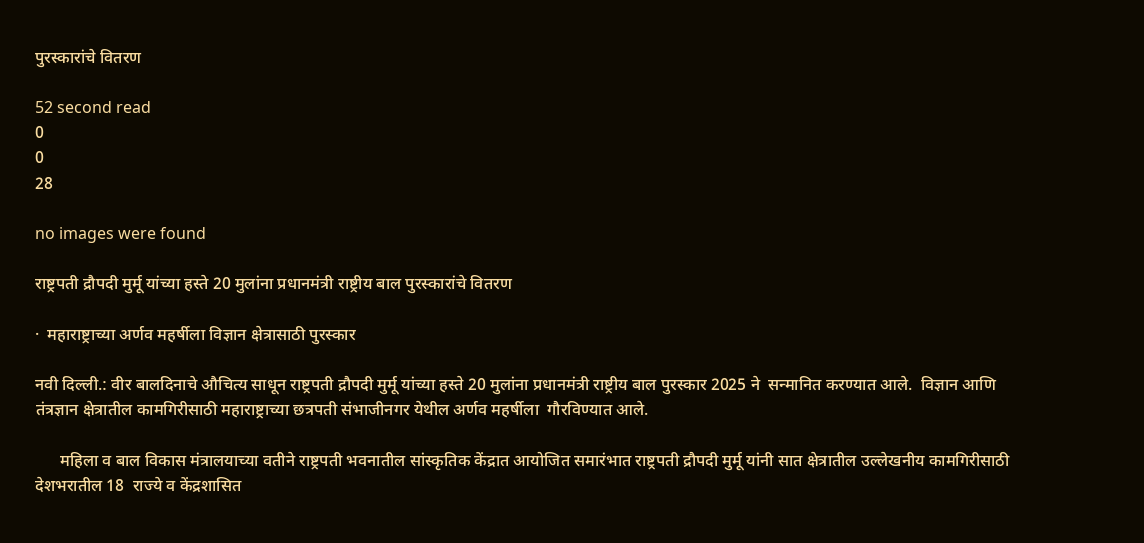पुरस्कारांचे वितरण

52 second read
0
0
28

no images were found

राष्ट्रपती द्रौपदी मुर्मू यांच्या हस्ते 20 मुलांना प्रधानमंत्री राष्ट्रीय बाल पुरस्कारांचे वितरण

·  महाराष्ट्राच्या अर्णव महर्षीला विज्ञान क्षेत्रासाठी पुरस्कार

नवी दिल्ली.: वीर बालदिनाचे औचित्य साधून राष्ट्रपती द्रौपदी मुर्मू यांच्या हस्ते 20 मुलांना प्रधानमंत्री राष्ट्रीय बाल पुरस्कार 2025 ने  सन्मानित करण्यात आले.  विज्ञान आणि तंत्रज्ञान क्षेत्रातील कामगिरीसाठी महाराष्ट्राच्या छत्रपती संभाजीनगर येथील अर्णव महर्षीला  गौरविण्यात आले.

      महिला व बाल विकास मंत्रालयाच्या वतीने राष्ट्रपती भवनातील सांस्कृतिक केंद्रात आयोजित समारंभात राष्ट्रपती द्रौपदी मुर्मू यांनी सात क्षेत्रातील उल्लेखनीय कामगिरीसाठी देशभरातील 18  राज्ये व केंद्रशासित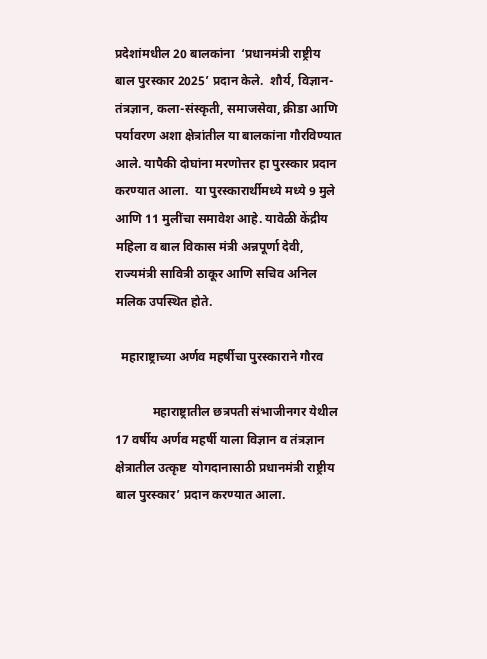प्रदेशांमधील 20 बालकांना  ‘प्रधानमंत्री राष्ट्रीय बाल पुरस्कार 2025’ प्रदान केले.  शौर्य, विज्ञान-तंत्रज्ञान, कला-संस्कृती, समाजसेवा, क्रीडा आणि पर्यावरण अशा क्षेत्रांतील या बालकांना गौरविण्यात आले. यापैकी दोघांना मरणोत्तर हा पुरस्कार प्रदान करण्यात आला.  या पुरस्कारार्थीमध्ये मध्ये 9 मुले आणि 11 मुलींचा समावेश आहे. यावेळी केंद्रीय महिला व बाल विकास मंत्री अन्नपूर्णा देवी, राज्यमंत्री सावित्री ठाकूर आणि सचिव अनिल मलिक उपस्थित होते.

  महाराष्ट्राच्या अर्णव महर्षीचा पुरस्काराने गौरव

            महाराष्ट्रातील छत्रपती संभाजीनगर येथील 17 वर्षीय अर्णव महर्षी याला विज्ञान व तंत्रज्ञान क्षेत्रातील उत्कृष्ट  योगदानासाठी प्रधानमंत्री राष्ट्रीय बाल पुरस्कार’ प्रदान करण्यात आला.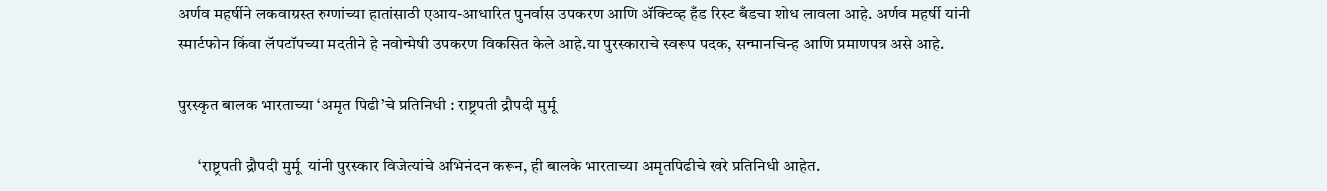अर्णव महर्षीने लकवाग्रस्त रुग्णांच्या हातांसाठी एआय-आधारित पुनर्वास उपकरण आणि ॲक्टिव्ह हँड रिस्ट बँडचा शोध लावला आहे. अर्णव महर्षी यांनी स्मार्टफोन किंवा लॅपटॉपच्या मदतीने हे नवोन्मेषी उपकरण विकसित केले आहे.या पुरस्काराचे स्वरूप पदक, सन्मानचिन्ह आणि प्रमाणपत्र असे आहे.

पुरस्कृत बालक भारताच्या ‘अमृत पिढी’चे प्रतिनिधी : राष्ट्रपती द्रौपदी मुर्मू

      ‘राष्ट्रपती द्रौपदी मुर्मू  यांनी पुरस्कार विजेत्यांचे अभिनंदन करून, ही बालके भारताच्या अमृतपिढीचे खरे प्रतिनिधी आहेत.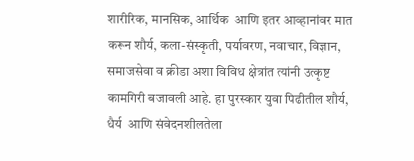शारीरिक, मानसिक, आर्थिक  आणि इतर आव्हानांवर मात करून शौर्य, कला-संस्कृती, पर्यावरण, नवाचार, विज्ञान, समाजसेवा व क्रीडा अशा विविध क्षेत्रांत त्यांनी उत्कृष्ट कामगिरी बजावली आहे. हा पुरस्कार युवा पिढीतील शौर्य, धैर्य  आणि संवेदनशीलतेला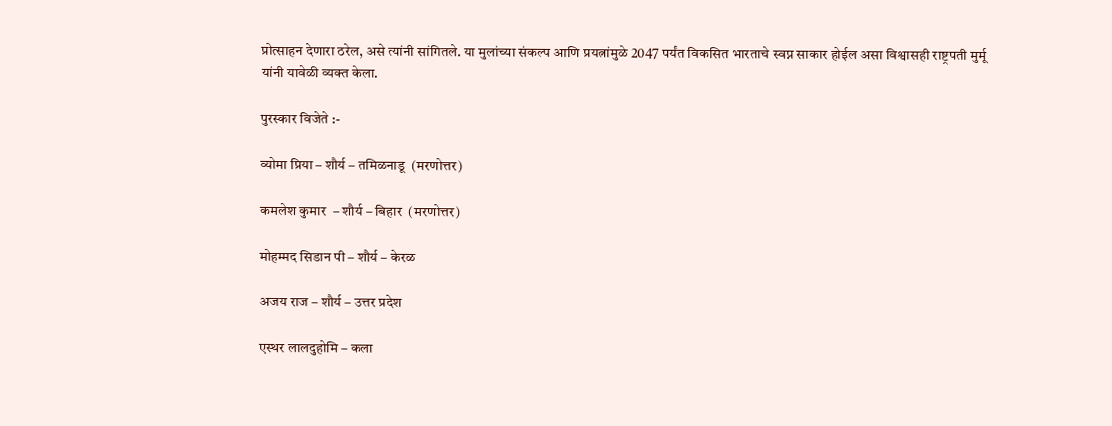प्रोत्साहन देणारा ठरेल, असे त्यांनी सांगितले. या मुलांच्या संकल्प आणि प्रयत्नांमुळे 2047 पर्यंत विकसित भारताचे स्वप्न साकार होईल असा विश्वासही राष्ट्रपती मुर्मू यांनी यावेळी व्यक्त केला.

पुरस्कार विजेते :-

व्योमा प्रिया – शौर्य – तमिळनाडू  (मरणोत्तर)

कमलेश कुमार  – शौर्य – बिहार  (मरणोत्तर)

मोहम्मद सिडान पी – शौर्य – केरळ

अजय राज – शौर्य – उत्तर प्रदेश

एस्थर लालदुहोमि – कला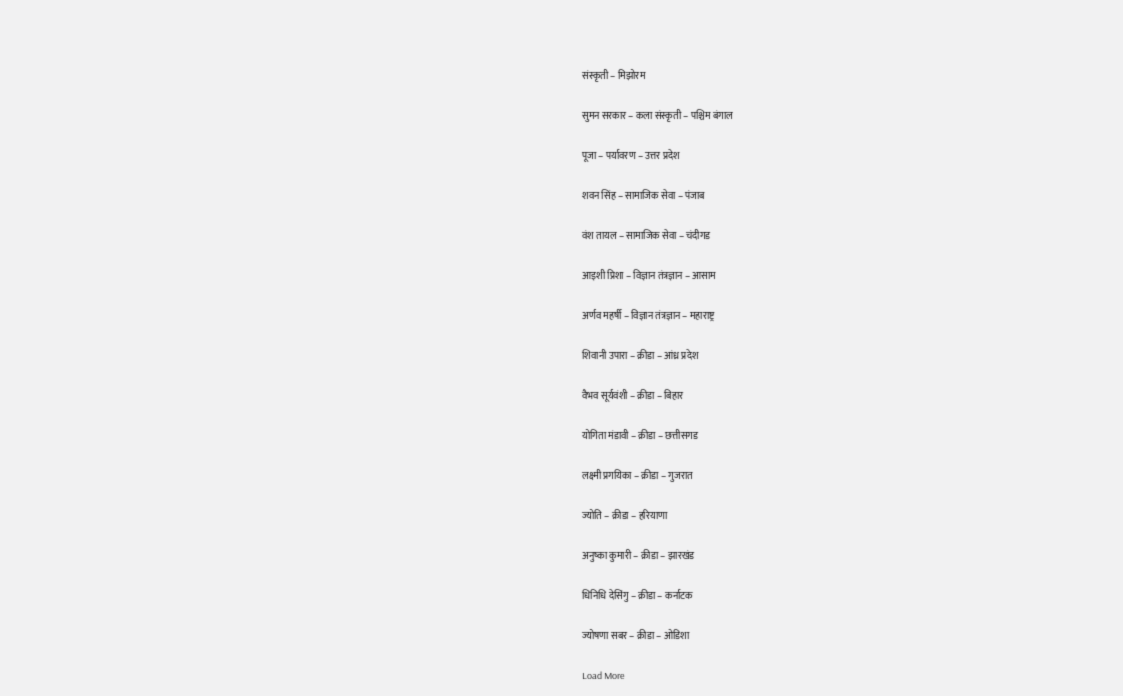संस्कृती – मिझोरम

सुमन सरकार – कला संस्कृती – पश्चिम बंगाल

पूजा – पर्यावरण – उत्तर प्रदेश

शवन सिंह – सामाजिक सेवा – पंजाब

वंश तायल – सामाजिक सेवा – चंदीगड

आइशी प्रिशा – विज्ञान तंत्रज्ञान – आसाम

अर्णव महर्षी – विज्ञान तंत्रज्ञान – महाराष्ट्र

शिवानी उपारा – क्रीडा – आंध्र प्रदेश

वैभव सूर्यवंशी – क्रीडा – बिहार

योगिता मंडावी – क्रीडा – छत्तीसगड

लक्ष्मी प्रगयिका – क्रीडा – गुजरात

ज्योति – क्रीडा – हरियाणा

अनुष्का कुमारी – क्रीडा – झारखंड

धिनिधि देसिंगु – क्रीडा – कर्नाटक

ज्योषणा सबर – क्रीडा – ओडिशा

Load More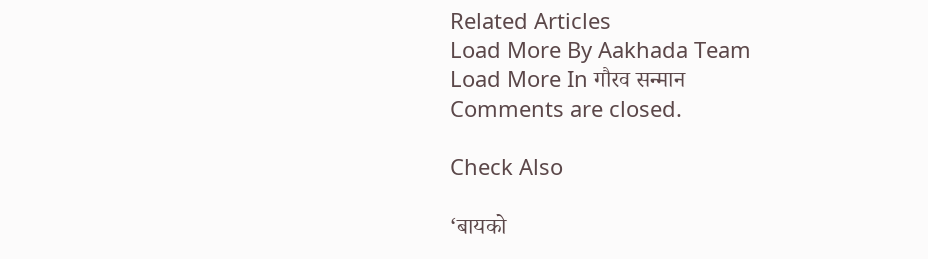Related Articles
Load More By Aakhada Team
Load More In गौरव सन्मान
Comments are closed.

Check Also

‘बायको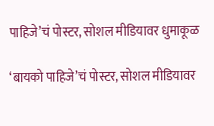पाहिजे’चं पोस्टर, सोशल मीडियावर धुमाकूळ

‘बायको पाहिजे’चं पोस्टर, सोशल मीडियावर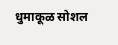धुमाकूळ सोशल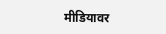मीडियावर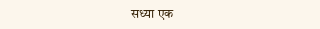सध्या एक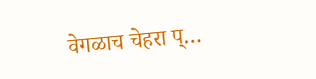वेगळाच चेहरा प्…